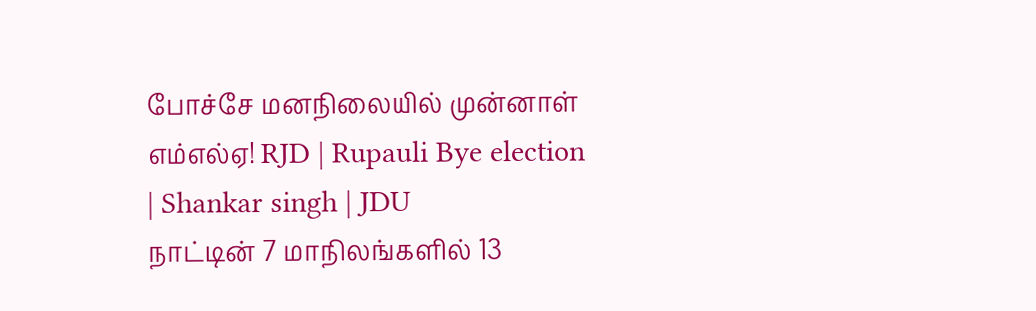போச்சே மனநிலையில் முன்னாள் எம்எல்ஏ! RJD | Rupauli Bye election | Shankar singh | JDU
நாட்டின் 7 மாநிலங்களில் 13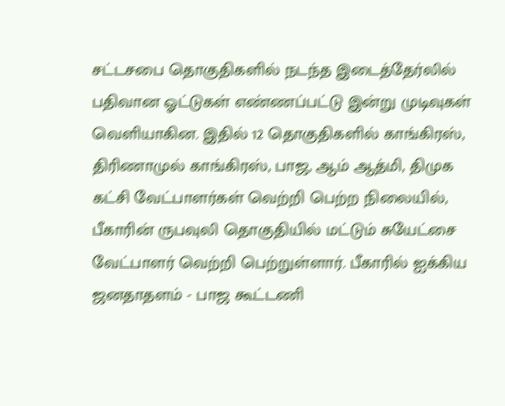சட்டசபை தொகுதிகளில் நடந்த இடைத்தேர்லில் பதிவான ஓட்டுகள் எண்ணப்பட்டு இன்று முடிவுகள் வெளியாகின. இதில் 12 தொகுதிகளில் காங்கிரஸ், திரிணாமுல் காங்கிரஸ், பாஜ, ஆம் ஆத்மி, திமுக கட்சி வேட்பாளர்கள் வெற்றி பெற்ற நிலையில், பீகாரின் ருபவுலி தொகுதியில் மட்டும் சுயேட்சை வேட்பாளர் வெற்றி பெற்றுள்ளார். பீகாரில் ஐக்கிய ஜனதாதளம் - பாஜ கூட்டணி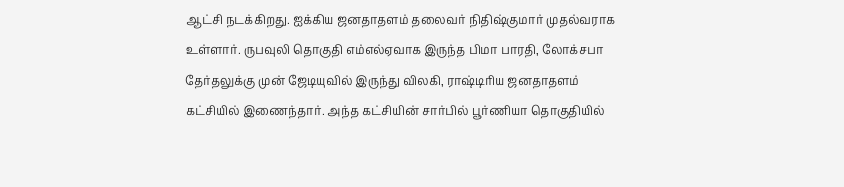ஆட்சி நடக்கிறது. ஐக்கிய ஜனதாதளம் தலைவர் நிதிஷ்குமார் முதல்வராக உள்ளார். ருபவுலி தொகுதி எம்எல்ஏவாக இருந்த பிமா பாரதி, லோக்சபா தேர்தலுக்கு முன் ஜேடியுவில் இருந்து விலகி, ராஷ்டிரிய ஜனதாதளம் கட்சியில் இணைந்தார். அந்த கட்சியின் சார்பில் பூர்ணியா தொகுதியில்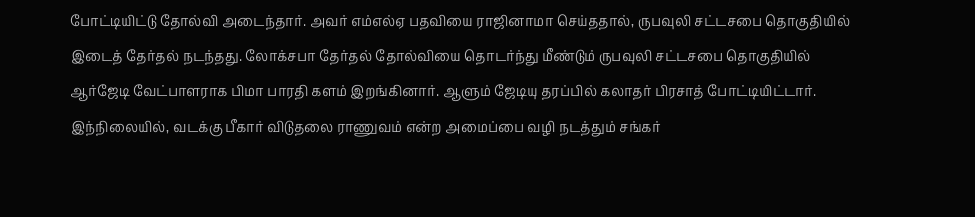போட்டியிட்டு தோல்வி அடைந்தார். அவர் எம்எல்ஏ பதவியை ராஜினாமா செய்ததால், ருபவுலி சட்டசபை தொகுதியில் இடைத் தேர்தல் நடந்தது. லோக்சபா தேர்தல் தோல்வியை தொடர்ந்து மீண்டும் ருபவுலி சட்டசபை தொகுதியில் ஆர்ஜேடி வேட்பாளராக பிமா பாரதி களம் இறங்கினார். ஆளும் ஜேடியு தரப்பில் கலாதர் பிரசாத் போட்டியிட்டார். இந்நிலையில், வடக்கு பீகார் விடுதலை ராணுவம் என்ற அமைப்பை வழி நடத்தும் சங்கர்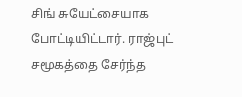சிங் சுயேட்சையாக போட்டியிட்டார். ராஜ்புட் சமூகத்தை சேர்ந்த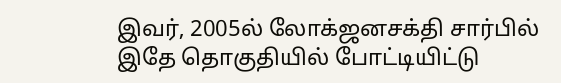இவர், 2005ல் லோக்ஜனசக்தி சார்பில் இதே தொகுதியில் போட்டியிட்டு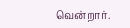வென்றார்.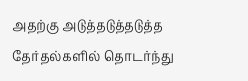அதற்கு அடுத்தடுத்தடுத்த தேர்தல்களில் தொடர்ந்து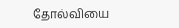தோல்வியை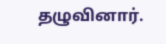தழுவினார்.